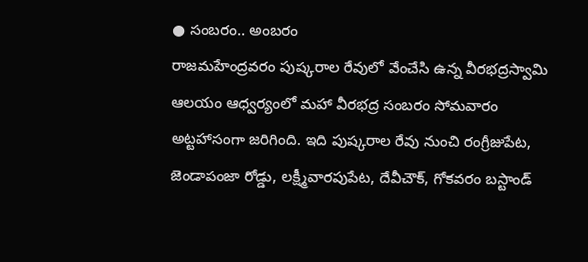● సంబరం.. అంబరం
రాజమహేంద్రవరం పుష్కరాల రేవులో వేంచేసి ఉన్న వీరభద్రస్వామి ఆలయం ఆధ్వర్యంలో మహా వీరభద్ర సంబరం సోమవారం అట్టహాసంగా జరిగింది. ఇది పుష్కరాల రేవు నుంచి రంగ్రీజుపేట, జెండాపంజా రోడ్డు, లక్ష్మీవారపుపేట, దేవీచౌక్, గోకవరం బస్టాండ్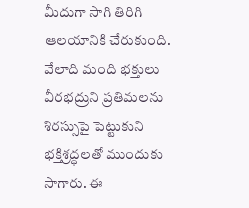మీదుగా సాగి తిరిగి ఆలయానికి చేరుకుంది. వేలాది మంది భక్తులు వీరభద్రుని ప్రతిమలను శిరస్సుపై పెట్టుకుని భక్తిశ్రద్ధలతో ముందుకు సాగారు. ఈ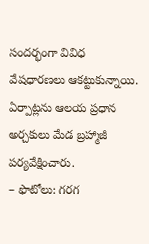సందర్భంగా వివిధ వేషధారణలు ఆకట్టుకున్నాయి. ఏర్పాట్లను ఆలయ ప్రధాన అర్చకులు మేడ బ్రహ్మాజీ పర్యవేక్షించారు.
– ఫొటోలు: గరగ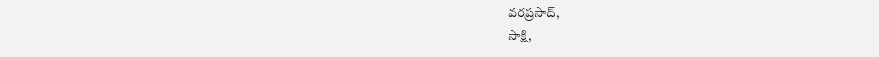వరప్రసాద్,
సాక్షి,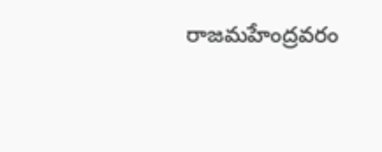రాజమహేంద్రవరం